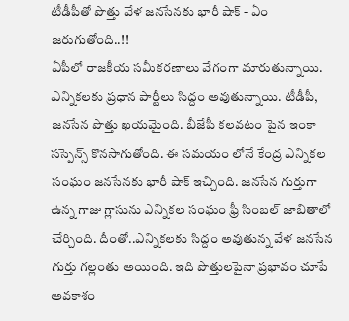టీడీపీతో పొత్తు వేళ జనసేనకు భారీ షాక్ - ఏం జరుగుతోంది..!!
ఏపీలో రాజకీయ సమీకరణాలు వేగంగా మారుతున్నాయి. ఎన్నికలకు ప్రధాన పార్టీలు సిద్దం అవుతున్నాయి. టీడీపీ, జనసేన పొత్తు ఖయమైంది. బీజేపీ కలవటం పైన ఇంకా సస్పెన్స్ కొనసాగుతోంది. ఈ సమయం లోనే కేంద్ర ఎన్నికల సంఘం జనసేనకు భారీ షాక్ ఇచ్చింది. జనసేన గుర్తుగా ఉన్న గాజు గ్లాసును ఎన్నికల సంఘం ఫ్రీ సింబల్ జాబితాలో చేర్చింది. దీంతో..ఎన్నికలకు సిద్దం అవుతున్న వేళ జనసేన గుర్తు గల్లంతు అయింది. ఇది పొత్తులపైనా ప్రభావం చూపే అవకాశం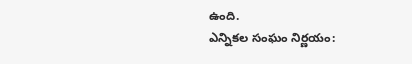ఉంది.
ఎన్నికల సంఘం నిర్ణయం: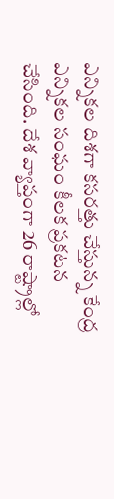ఎన్నికల దిశగా కసరత్తు చేస్తున్న కేంద్ర ఎన్నికల సంఘం కీలక ప్రకటన చేసింది. దేశ వ్యాప్తంగా 26 రాష్ట్రాల్లో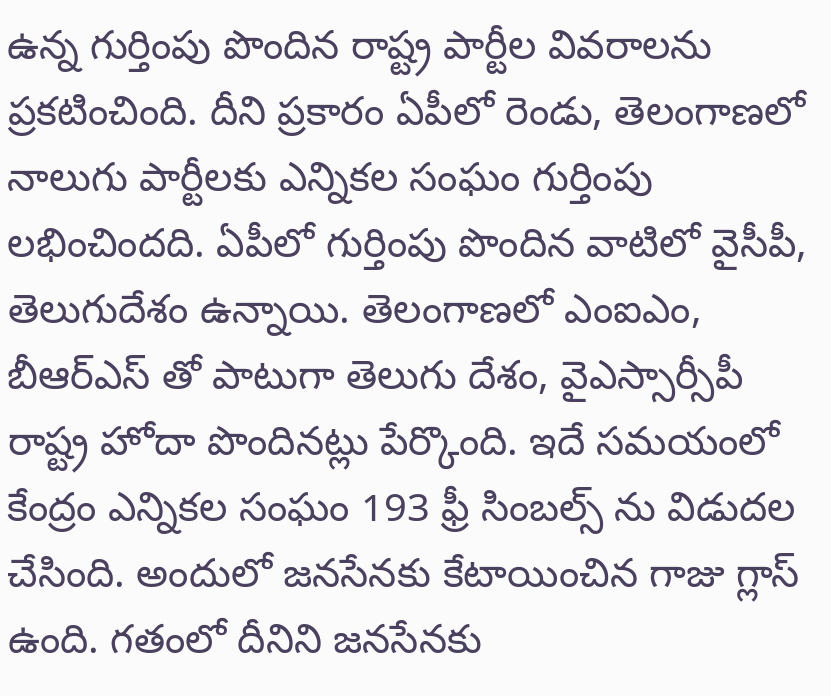ఉన్న గుర్తింపు పొందిన రాష్ట్ర పార్టీల వివరాలను ప్రకటించింది. దీని ప్రకారం ఏపీలో రెండు, తెలంగాణలో నాలుగు పార్టీలకు ఎన్నికల సంఘం గుర్తింపు లభించిందది. ఏపీలో గుర్తింపు పొందిన వాటిలో వైసీపీ, తెలుగుదేశం ఉన్నాయి. తెలంగాణలో ఎంఐఎం, బీఆర్ఎస్ తో పాటుగా తెలుగు దేశం, వైఎస్సార్సీపీ రాష్ట్ర హోదా పొందినట్లు పేర్కొంది. ఇదే సమయంలో కేంద్రం ఎన్నికల సంఘం 193 ఫ్రీ సింబల్స్ ను విడుదల చేసింది. అందులో జనసేనకు కేటాయించిన గాజు గ్లాస్ ఉంది. గతంలో దీనిని జనసేనకు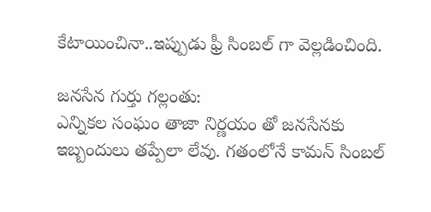కేటాయించినా..ఇప్పుడు ఫ్రీ సింబల్ గా వెల్లడించింది.

జనసేన గుర్తు గల్లంతు:
ఎన్నికల సంఘం తాజా నిర్ణయం తో జనసేనకు ఇబ్బందులు తప్పేలా లేవు. గతంలోనే కామన్ సింబల్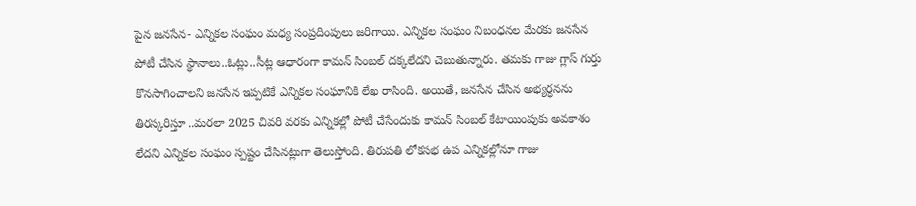పైన జనసేన- ఎన్నికల సంఘం మధ్య సంప్రదింపులు జరిగాయి. ఎన్నికల సంఘం నిబంధనల మేరకు జనసేన పోటీ చేసిన స్థానాలు..ఓట్లు..సీట్ల ఆధారంగా కామన్ సింబల్ దక్కలేదని చెబుతున్నారు. తమకు గాజు గ్లాస్ గుర్తు కొనసాగించాలని జనసేన ఇప్పటికే ఎన్నికల సంఘానికి లేఖ రాసింది. అయితే, జనసేన చేసిన అభ్యర్ధనను తిరస్కరిస్తూ ..మరలా 2025 చివరి వరకు ఎన్నికల్లో పోటీ చేసేందుకు కామన్ సింబల్ కేటాయింపుకు అవకాశం లేదని ఎన్నికల సంఘం స్పష్టం చేసినట్లుగా తెలుస్తోంది. తిరుపతి లోకసభ ఉప ఎన్నికల్లోనూ గాజు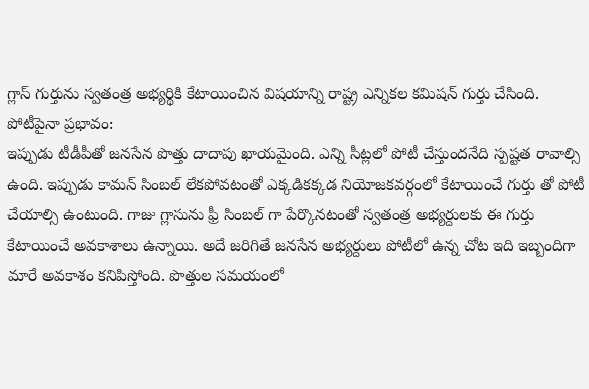గ్లాస్ గుర్తును స్వతంత్ర అభ్యర్థికి కేటాయించిన విషయాన్ని రాష్ట్ర ఎన్నికల కమిషన్ గుర్తు చేసింది.
పోటీపైనా ప్రభావం:
ఇప్పుడు టీడీపీతో జనసేన పొత్తు దాదాపు ఖాయమైంది. ఎన్ని సీట్లలో పోటీ చేస్తుందనేది స్పష్టత రావాల్సి ఉంది. ఇప్పుడు కామన్ సింబల్ లేకపోవటంతో ఎక్కడికక్కడ నియోజకవర్గంలో కేటాయించే గుర్తు తో పోటీ చేయాల్సి ఉంటుంది. గాజు గ్లాసును ఫ్రీ సింబల్ గా పేర్కొనటంతో స్వతంత్ర అభ్యర్దులకు ఈ గుర్తు కేటాయించే అవకాశాలు ఉన్నాయి. అదే జరిగితే జనసేన అభ్యర్దులు పోటీలో ఉన్న చోట ఇది ఇబ్బందిగా మారే అవకాశం కనిపిస్తోంది. పొత్తుల సమయంలో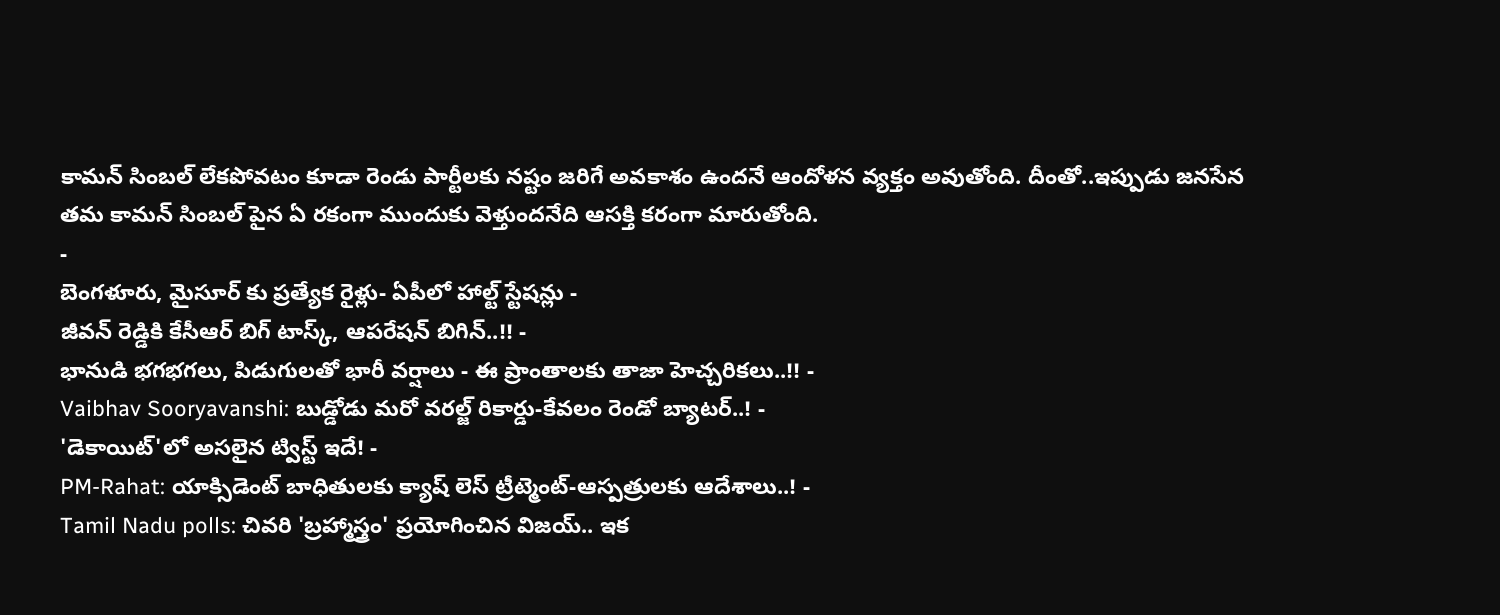కామన్ సింబల్ లేకపోవటం కూడా రెండు పార్టీలకు నష్టం జరిగే అవకాశం ఉందనే ఆందోళన వ్యక్తం అవుతోంది. దీంతో..ఇప్పుడు జనసేన తమ కామన్ సింబల్ పైన ఏ రకంగా ముందుకు వెళ్తుందనేది ఆసక్తి కరంగా మారుతోంది.
-
బెంగళూరు, మైసూర్ కు ప్రత్యేక రైళ్లు- ఏపీలో హాల్ట్ స్టేషన్లు -
జీవన్ రెడ్డికి కేసీఆర్ బిగ్ టాస్క్, ఆపరేషన్ బిగిన్..!! -
భానుడి భగభగలు, పిడుగులతో భారీ వర్షాలు - ఈ ప్రాంతాలకు తాజా హెచ్చరికలు..!! -
Vaibhav Sooryavanshi: బుడ్డోడు మరో వరల్జ్ రికార్డు-కేవలం రెండో బ్యాటర్..! -
'డెకాయిట్'లో అసలైన ట్విస్ట్ ఇదే! -
PM-Rahat: యాక్సిడెంట్ బాధితులకు క్యాష్ లెస్ ట్రీట్మెంట్-ఆస్పత్రులకు ఆదేశాలు..! -
Tamil Nadu polls: చివరి 'బ్రహ్మాస్త్రం' ప్రయోగించిన విజయ్.. ఇక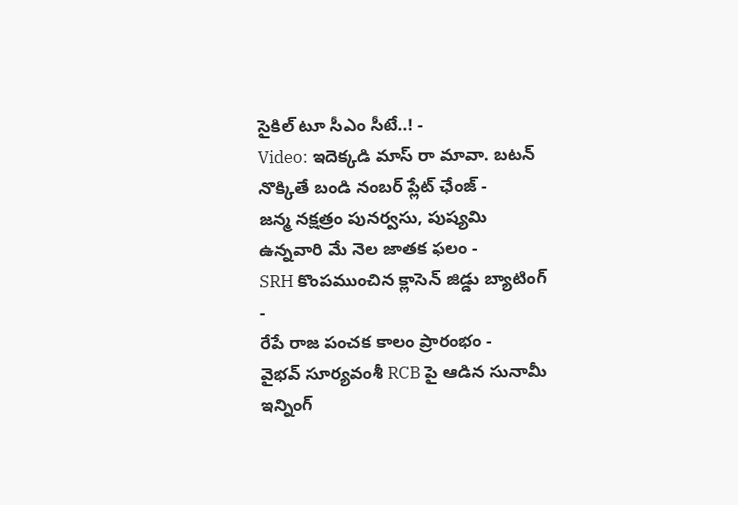సైకిల్ టూ సీఎం సీటే..! -
Video: ఇదెక్కడి మాస్ రా మావా. బటన్ నొక్కితే బండి నంబర్ ప్లేట్ ఛేంజ్ -
జన్మ నక్షత్రం పునర్వసు, పుష్యమి ఉన్నవారి మే నెల జాతక ఫలం -
SRH కొంపముంచిన క్లాసెన్ జిడ్డు బ్యాటింగ్ -
రేపే రాజ పంచక కాలం ప్రారంభం -
వైభవ్ సూర్యవంశీ RCB పై ఆడిన సునామీ ఇన్నింగ్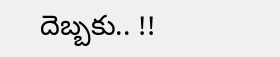దెబ్బకు.. !!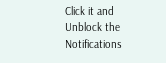Click it and Unblock the Notifications